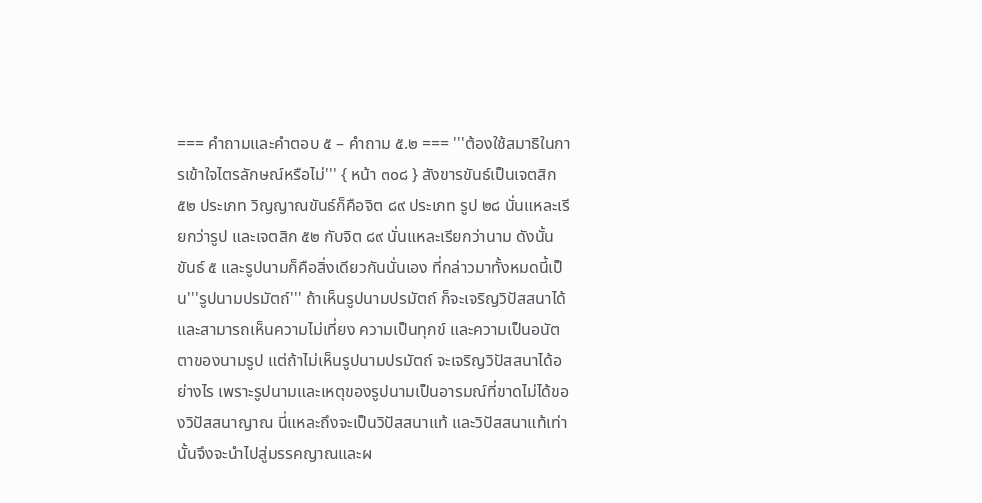=== คำถามและคำตอบ ๕ – คำถาม ๕.๒ === '''ต้องใช้สมาธิในการเข้าใจไตรลักษณ์หรือไม่''' { หน้า ๓๐๘ } สังขารขันธ์เป็นเจตสิก ๕๒ ประเภท วิญญาณขันธ์ก็คือจิต ๘๙ ประเภท รูป ๒๘ นั่นแหละเรียกว่ารูป และเจตสิก ๕๒ กับจิต ๘๙ นั่นแหละเรียกว่านาม ดังนั้น ขันธ์ ๕ และรูปนามก็คือสิ่งเดียวกันนั่นเอง ที่กล่าวมาทั้งหมดนี้เป็น'''รูปนามปรมัตถ์''' ถ้าเห็นรูปนามปรมัตถ์ ก็จะเจริญวิปัสสนาได้ และสามารถเห็นความไม่เที่ยง ความเป็นทุกข์ และความเป็นอนัตตาของนามรูป แต่ถ้าไม่เห็นรูปนามปรมัตถ์ จะเจริญวิปัสสนาได้อย่างไร เพราะรูปนามและเหตุของรูปนามเป็นอารมณ์ที่ขาดไม่ได้ของวิปัสสนาญาณ นี่แหละถึงจะเป็นวิปัสสนาแท้ และวิปัสสนาแท้เท่านั้นจึงจะนำไปสู่มรรคญาณและผ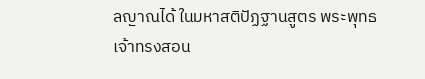ลญาณได้ ในมหาสติปัฏฐานสูตร พระพุทธเจ้าทรงสอน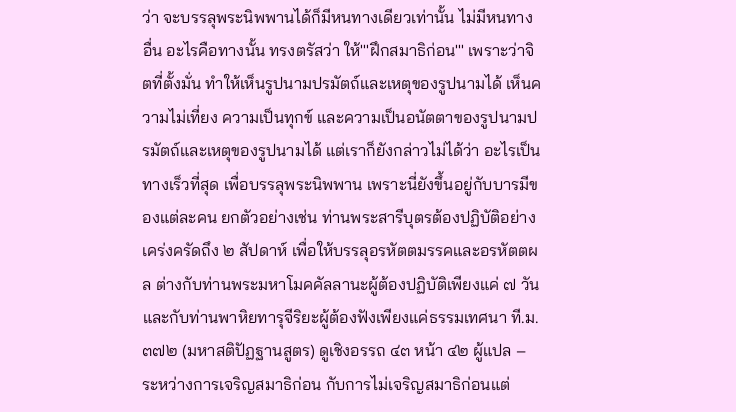ว่า จะบรรลุพระนิพพานได้ก็มีหนทางเดียวเท่านั้น ไม่มีหนทางอื่น อะไรคือทางนั้น ทรงตรัสว่า ให้'''ฝึกสมาธิก่อน''' เพราะว่าจิตที่ตั้งมั่น ทำให้เห็นรูปนามปรมัตถ์และเหตุของรูปนามได้ เห็นความไม่เที่ยง ความเป็นทุกข์ และความเป็นอนัตตาของรูปนามปรมัตถ์และเหตุของรูปนามได้ แต่เราก็ยังกล่าวไม่ได้ว่า อะไรเป็นทางเร็วที่สุด เพื่อบรรลุพระนิพพาน เพราะนี่ยังขึ้นอยู่กับบารมีของแต่ละคน ยกตัวอย่างเช่น ท่านพระสารีบุตรต้องปฏิบัติอย่างเคร่งครัดถึง ๒ สัปดาห์ เพื่อให้บรรลุอรหัตตมรรคและอรหัตตผล ต่างกับท่านพระมหาโมคคัลลานะผู้ต้องปฏิบัติเพียงแค่ ๗ วัน และกับท่านพาหิยทารุจีริยะผู้ต้องฟังเพียงแค่ธรรมเทศนา ที.ม.๓๗๒ (มหาสติปัฏฐานสูตร) ดูเชิงอรรถ ๔๓ หน้า ๔๒ ผู้แปล – ระหว่างการเจริญสมาธิก่อน กับการไม่เจริญสมาธิก่อนแต่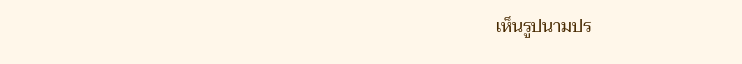เห็นรูปนามปร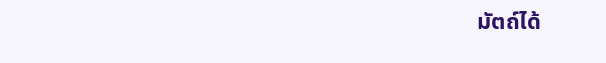มัตถ์ได้